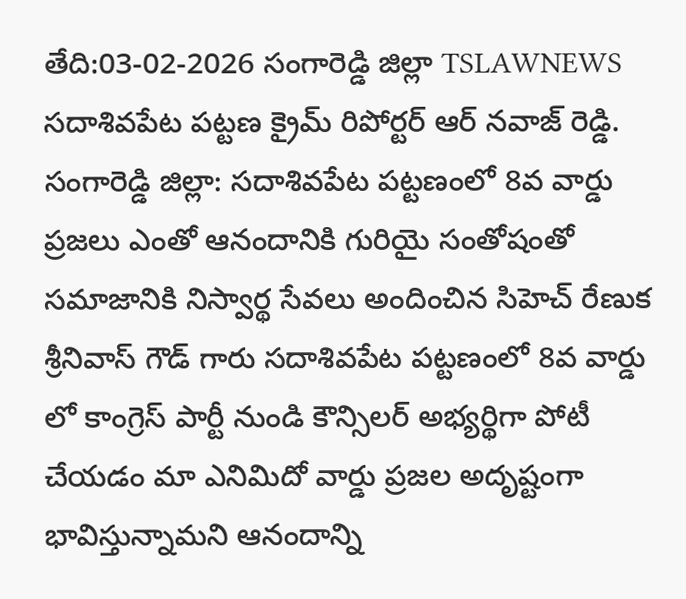తేది:03-02-2026 సంగారెడ్డి జిల్లా TSLAWNEWS సదాశివపేట పట్టణ క్రైమ్ రిపోర్టర్ ఆర్ నవాజ్ రెడ్డి.
సంగారెడ్డి జిల్లా: సదాశివపేట పట్టణంలో 8వ వార్డు ప్రజలు ఎంతో ఆనందానికి గురియై సంతోషంతో సమాజానికి నిస్వార్థ సేవలు అందించిన సిహెచ్ రేణుక శ్రీనివాస్ గౌడ్ గారు సదాశివపేట పట్టణంలో 8వ వార్డు లో కాంగ్రెస్ పార్టీ నుండి కౌన్సిలర్ అభ్యర్థిగా పోటీ చేయడం మా ఎనిమిదో వార్డు ప్రజల అదృష్టంగా భావిస్తున్నామని ఆనందాన్ని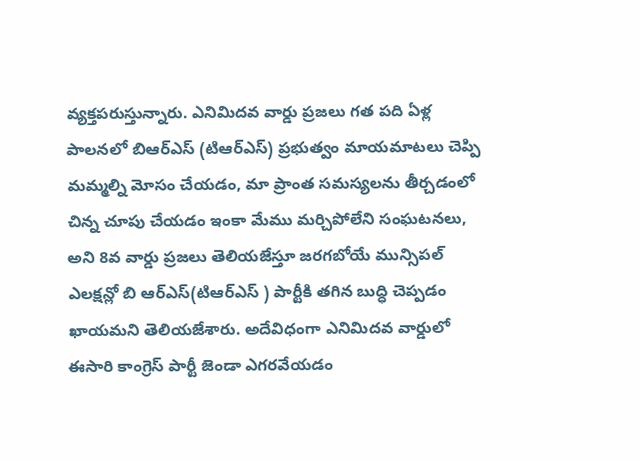వ్యక్తపరుస్తున్నారు. ఎనిమిదవ వార్డు ప్రజలు గత పది ఏళ్ల పాలనలో బిఆర్ఎస్ (టిఆర్ఎస్) ప్రభుత్వం మాయమాటలు చెప్పి మమ్మల్ని మోసం చేయడం, మా ప్రాంత సమస్యలను తీర్చడంలో చిన్న చూపు చేయడం ఇంకా మేము మర్చిపోలేని సంఘటనలు, అని 8వ వార్డు ప్రజలు తెలియజేస్తూ జరగబోయే మున్సిపల్ ఎలక్షన్లో బి ఆర్ఎస్(టిఆర్ఎస్ ) పార్టీకి తగిన బుద్ధి చెప్పడం ఖాయమని తెలియజేశారు. అదేవిధంగా ఎనిమిదవ వార్డులో ఈసారి కాంగ్రెస్ పార్టీ జెండా ఎగరవేయడం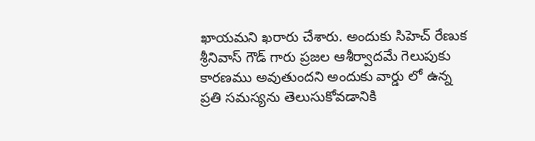ఖాయమని ఖరారు చేశారు. అందుకు సిహెచ్ రేణుక శ్రీనివాస్ గౌడ్ గారు ప్రజల ఆశీర్వాదమే గెలుపుకు కారణము అవుతుందని అందుకు వార్డు లో ఉన్న ప్రతి సమస్యను తెలుసుకోవడానికి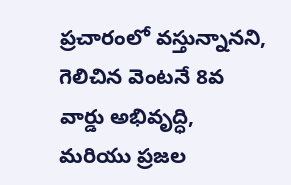ప్రచారంలో వస్తున్నానని, గెలిచిన వెంటనే 8వ వార్డు అభివృద్ధి, మరియు ప్రజల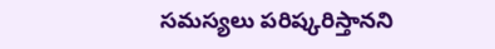సమస్యలు పరిష్కరిస్తానని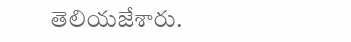తెలియజేశారు.